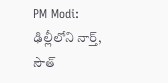PM Modi: ఢిల్లీలోని నార్త్, సౌత్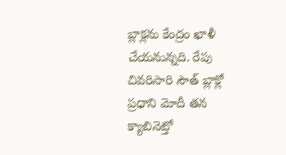బ్లాక్లను కేంద్రం ఖాళీ చేయనున్నది. రేపు చివరిసారి సౌత్ బ్లాక్లో ప్రధాని మోదీ తన క్యాబినెట్తో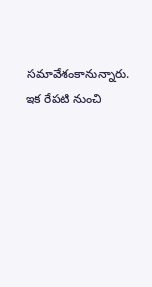సమావేశంకానున్నారు. ఇక రేపటి నుంచి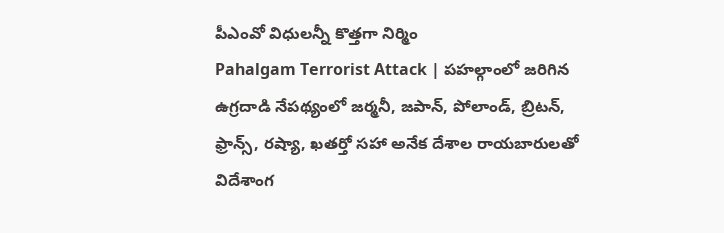పీఎంవో విధులన్నీ కొత్తగా నిర్మిం
Pahalgam Terrorist Attack | పహల్గాంలో జరిగిన ఉగ్రదాడి నేపథ్యంలో జర్మనీ, జపాన్, పోలాండ్, బ్రిటన్, ఫ్రాన్స్, రష్యా, ఖతర్తో సహా అనేక దేశాల రాయబారులతో విదేశాంగ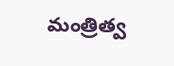మంత్రిత్వ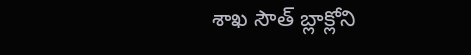శాఖ సౌత్ బ్లాక్లోని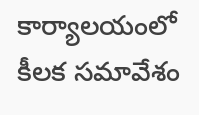కార్యాలయంలో కీలక సమావేశం